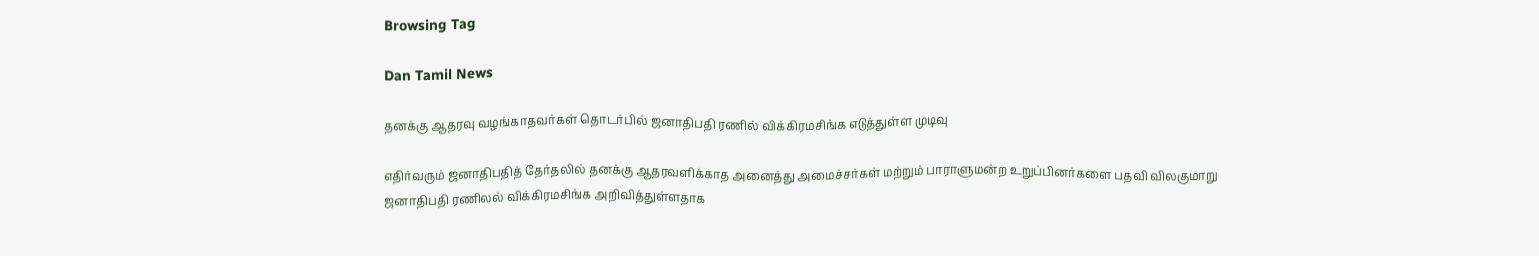Browsing Tag

Dan Tamil News

தனக்கு ஆதரவு வழங்காதவர்கள் தொடர்பில் ஜனாதிபதி ரணில் விக்கிரமசிங்க எடுத்துள்ள முடிவு

எதிர்வரும் ஜனாதிபதித் தேர்தலில் தனக்கு ஆதரவளிக்காத அனைத்து அமைச்சர்கள் மற்றும் பாராளுமன்ற உறுப்பினர்களை பதவி விலகுமாறு ஜனாதிபதி ரணிலல் விக்கிரமசிங்க அறிவித்துள்ளதாக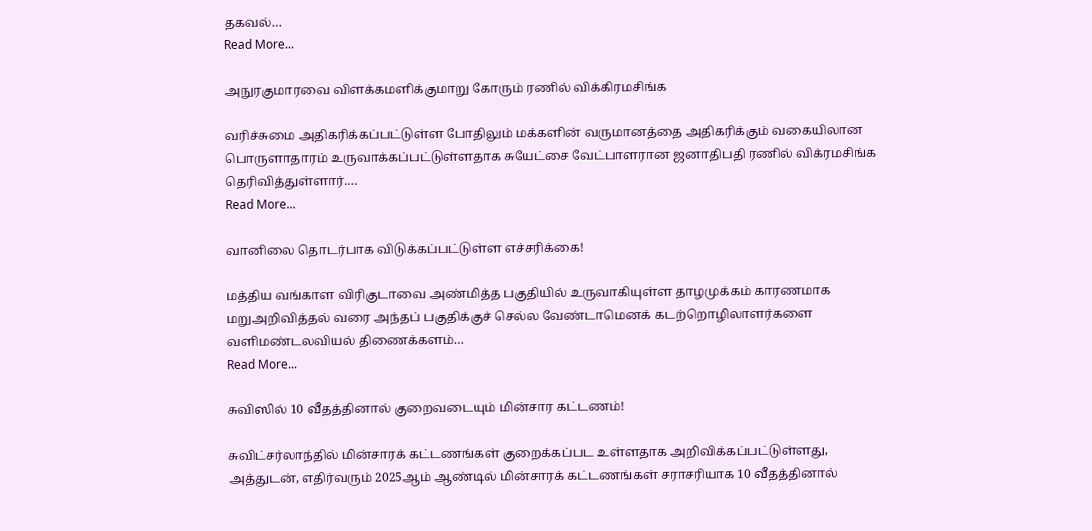தகவல்…
Read More...

அநுரகுமாரவை விளக்கமளிக்குமாறு கோரும் ரணில் விக்கிரமசிங்க

வரிச்சுமை அதிகரிக்கப்பட்டுள்ள போதிலும் மக்களின் வருமானத்தை அதிகரிக்கும் வகையிலான பொருளாதாரம் உருவாக்கப்பட்டுள்ளதாக சுயேட்சை வேட்பாளரான ஜனாதிபதி ரணில் விக்ரமசிங்க தெரிவித்துள்ளார்.…
Read More...

வானிலை தொடர்பாக விடுக்கப்பட்டுள்ள எச்சரிக்கை!

மத்திய வங்காள விரிகுடாவை அண்மித்த பகுதியில் உருவாகியுள்ள தாழமுக்கம் காரணமாக மறுஅறிவித்தல் வரை அந்தப் பகுதிக்குச் செல்ல வேண்டாமெனக் கடற்றொழிலாளர்களை வளிமண்டலவியல் திணைக்களம்…
Read More...

சுவிஸில் 10 வீதத்தினால் குறைவடையும் மின்சார கட்டணம்!

சுவிட்சர்லாந்தில் மின்சாரக் கட்டணங்கள் குறைக்கப்பட உள்ளதாக அறிவிக்கப்பட்டுள்ளது, அத்துடன், எதிர்வரும் 2025ஆம் ஆண்டில் மின்சாரக் கட்டணங்கள் சராசரியாக 10 வீதத்தினால்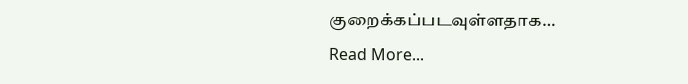குறைக்கப்படவுள்ளதாக…
Read More...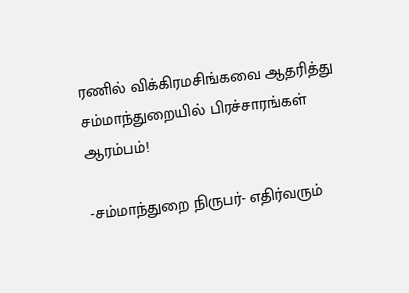ரணில் விக்கிரமசிங்கவை ஆதரித்து சம்மாந்துறையில் பிரச்சாரங்கள் ஆரம்பம்!

-சம்மாந்துறை நிருபர்- எதிர்வரும்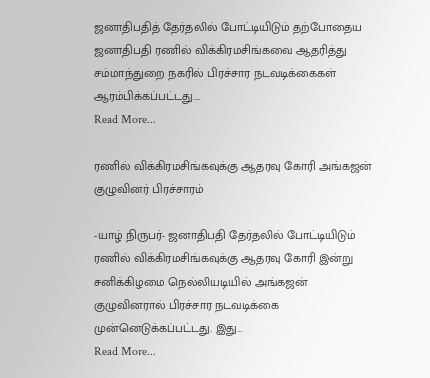ஜனாதிபதித் தேர்தலில் போட்டியிடும் தற்போதைய ஜனாதிபதி ரணில் விக்கிரமசிங்கவை ஆதரித்து சம்மாந்துறை நகரில் பிரச்சார நடவடிக்கைகள் ஆரம்பிக்கப்பட்டது.…
Read More...

ரணில் விக்கிரமசிங்கவுக்கு ஆதரவு கோரி அங்கஜன் குழுவினர் பிரச்சாரம்

-யாழ் நிருபர்- ஜனாதிபதி தேர்தலில் போட்டியிடும் ரணில் விக்கிரமசிங்கவுக்கு ஆதரவு கோரி இன்று சனிக்கிழமை நெல்லியடியில் அங்கஜன் குழுவினரால் பிரச்சார நடவடிக்கை முன்னெடுக்கப்பட்டது. இது…
Read More...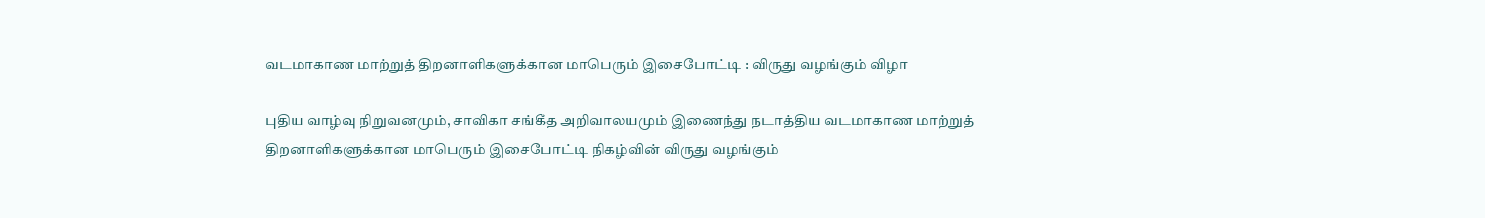வடமாகாண மாற்றுத் திறனாளிகளுக்கான மாபெரும் இசைபோட்டி : விருது வழங்கும் விழா

புதிய வாழ்வு நிறுவனமும், சாவிகா சங்கீத அறிவாலயமும் இணைந்து நடாத்திய வடமாகாண மாற்றுத் திறனாளிகளுக்கான மாபெரும் இசைபோட்டி நிகழ்வின் விருது வழங்கும்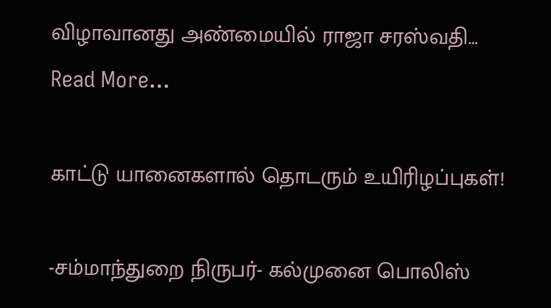விழாவானது அண்மையில் ராஜா சரஸ்வதி…
Read More...

காட்டு யானைகளால் தொடரும் உயிரிழப்புகள்!

-சம்மாந்துறை நிருபர்- கல்முனை பொலிஸ்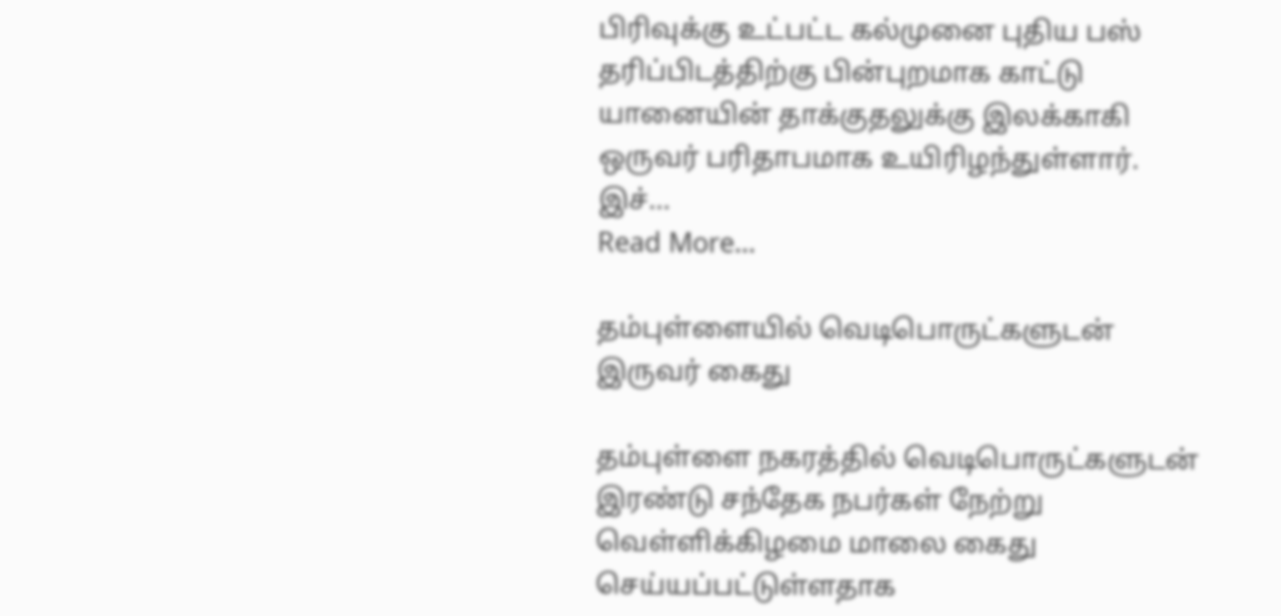பிரிவுக்கு உட்பட்ட கல்முனை புதிய பஸ் தரிப்பிடத்திற்கு பின்புறமாக காட்டு யானையின் தாக்குதலுக்கு இலக்காகி ஒருவர் பரிதாபமாக உயிரிழந்துள்ளார். இச்…
Read More...

தம்புள்ளையில் வெடிபொருட்களுடன் இருவர் கைது

தம்புள்ளை நகரத்தில் வெடிபொருட்களுடன் இரண்டு சந்தேக நபர்கள் நேற்று வெள்ளிக்கிழமை மாலை கைது செய்யப்பட்டுள்ளதாக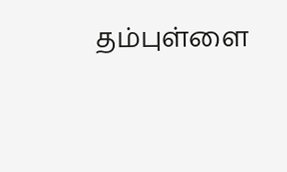தம்புள்ளை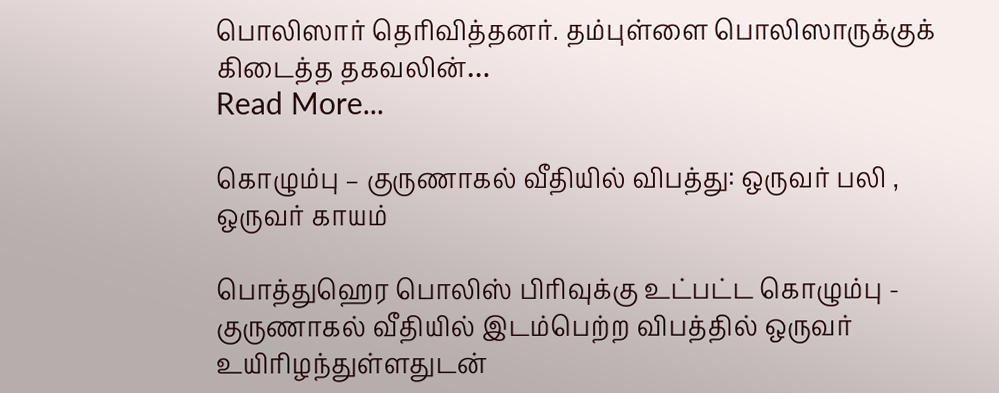பொலிஸார் தெரிவித்தனர். தம்புள்ளை பொலிஸாருக்குக் கிடைத்த தகவலின்…
Read More...

கொழும்பு – குருணாகல் வீதியில் விபத்து: ஒருவர் பலி , ஒருவர் காயம்

பொத்துஹெர பொலிஸ் பிரிவுக்கு உட்பட்ட கொழும்பு - குருணாகல் வீதியில் இடம்பெற்ற விபத்தில் ஒருவர் உயிரிழந்துள்ளதுடன்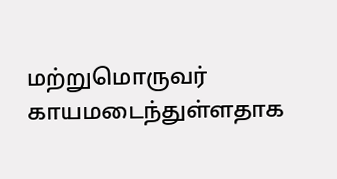மற்றுமொருவர் காயமடைந்துள்ளதாக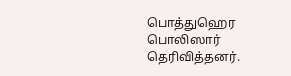பொத்துஹெர பொலிஸார் தெரிவித்தனர்.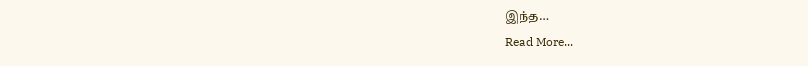இந்த…
Read More...